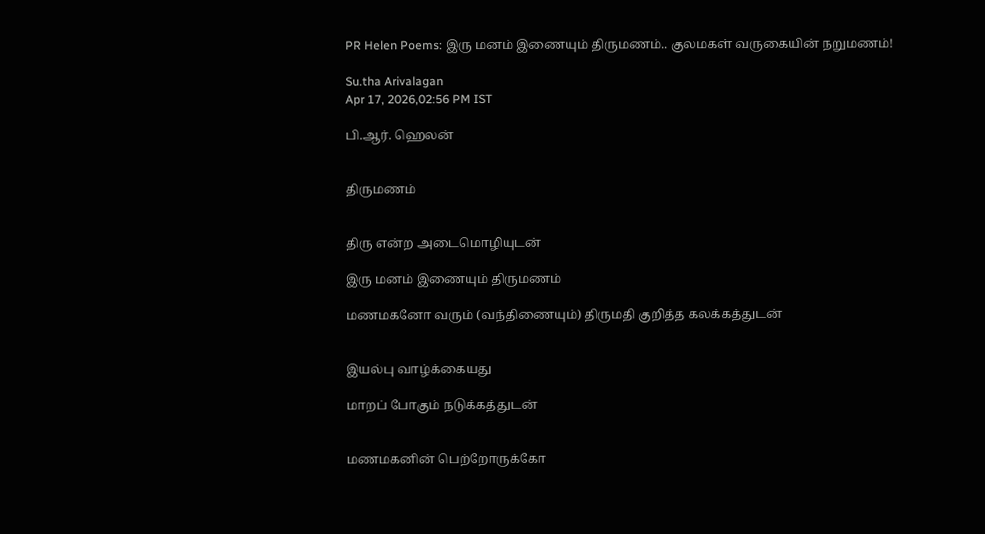PR Helen Poems: இரு மனம் இணையும் திருமணம்.. குலமகள் வருகையின் நறுமணம்!

Su.tha Arivalagan
Apr 17, 2026,02:56 PM IST

பி.ஆர். ஹெலன்


திருமணம்


திரு என்ற அடைமொழியுடன்

இரு மனம் இணையும் திருமணம்

மணமகனோ வரும் (வந்திணையும்) திருமதி குறித்த கலக்கத்துடன்


இயல்பு வாழ்க்கையது

மாறப் போகும் நடுக்கத்துடன்


மணமகனின் பெற்றோருக்கோ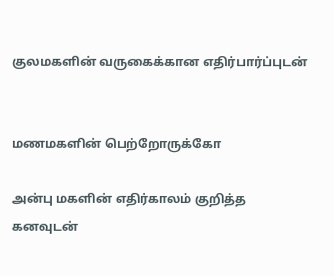குலமகளின் வருகைக்கான எதிர்பார்ப்புடன்


மணமகளின் பெற்றோருக்கோ

அன்பு மகளின் எதிர்காலம் குறித்த கனவுடன்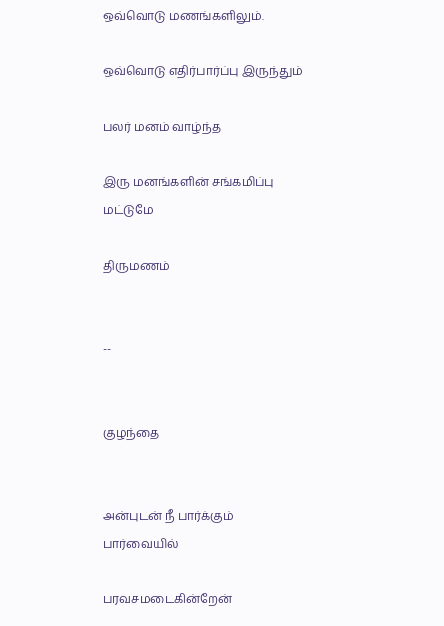ஒவ்வொடு மணங்களிலும்.

ஒவ்வொடு எதிர்பார்ப்பு இருந்தும்

பலர் மனம் வாழ்ந்த

இரு மனங்களின் சங்கமிப்பு மட்டுமே

திருமணம்


--


குழந்தை


அன்புடன் நீ பார்க்கும் பார்வையில்

பரவசமடைகின்றேன்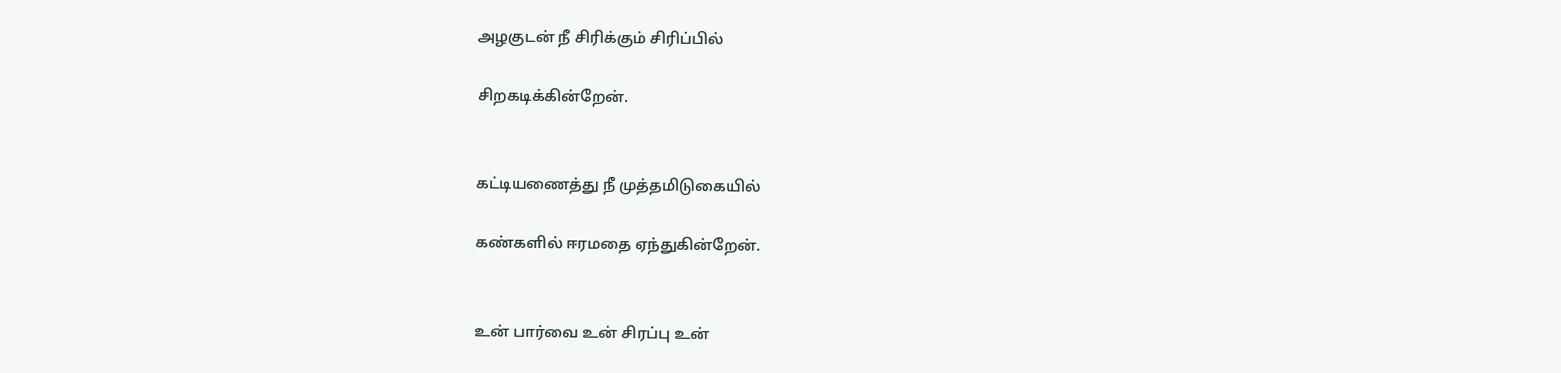அழகுடன் நீ சிரிக்கும் சிரிப்பில்

சிறகடிக்கின்றேன்.


கட்டியணைத்து நீ முத்தமிடுகையில்

கண்களில் ஈரமதை ஏந்துகின்றேன்.


உன் பார்வை உன் சிரப்பு உன்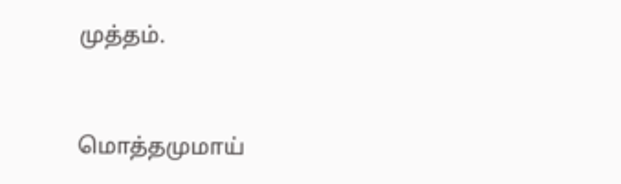முத்தம்.


மொத்தமுமாய்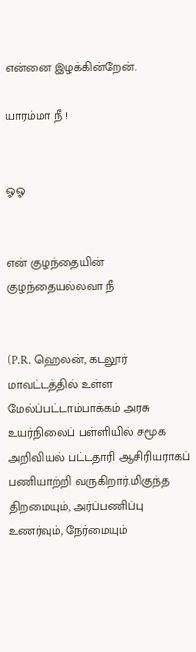என்னை இழக்கின்றேன்.

யாரம்மா நீ !


ஓஓ


என் குழந்தையின் குழந்தையல்லவா நீ


(P.R. ஹெலன், கடலூர் மாவட்டத்தில் உள்ள மேல்ப்பட்டாம்பாக்கம் அரசு உயர்நிலைப் பள்ளியில் சமூக அறிவியல் பட்டதாரி ஆசிரியராகப் பணியாற்றி வருகிறார்.மிகுந்த திறமையும், அர்ப்பணிப்பு உணர்வும், நேர்மையும்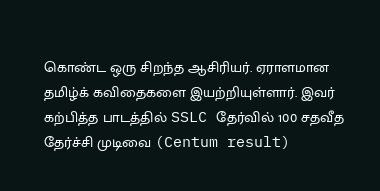கொண்ட ஒரு சிறந்த ஆசிரியர். ஏராளமான தமிழ்க் கவிதைகளை இயற்றியுள்ளார். இவர் கற்பித்த பாடத்தில் SSLC தேர்வில் 100 சதவீத தேர்ச்சி முடிவை (Centum result)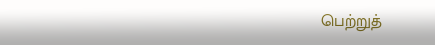பெற்றுத்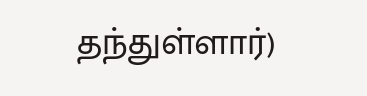தந்துள்ளார்)